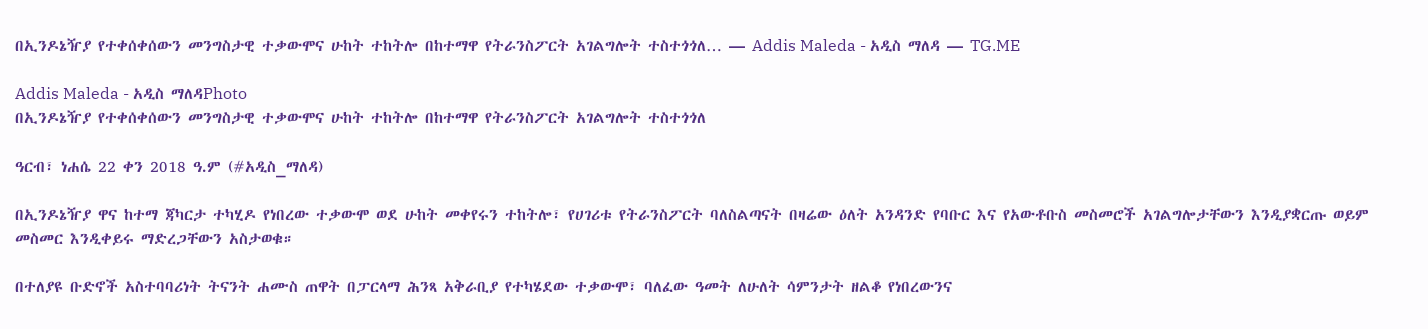በኢንዶኔዥያ የተቀሰቀሰውን መንግስታዊ ተቃውሞና ሁከት ተከትሎ በከተማዋ የትራንስፖርት አገልግሎት ተስተጎጎለ… — Addis Maleda - አዲስ ማለዳ — TG.ME

Addis Maleda - አዲስ ማለዳPhoto
በኢንዶኔዥያ የተቀሰቀሰውን መንግስታዊ ተቃውሞና ሁከት ተከትሎ በከተማዋ የትራንስፖርት አገልግሎት ተስተጎጎለ

ዓርብ፣ ነሐሴ 22 ቀን 2018 ዓ.ም (#አዲስ_ማለዳ)

በኢንዶኔዥያ ዋና ከተማ ጃካርታ ተካሂዶ የነበረው ተቃውሞ ወደ ሁከት መቀየሩን ተከትሎ፣ የሀገሪቱ የትራንስፖርት ባለስልጣናት በዛሬው ዕለት አንዳንድ የባቡር እና የአውቶቡስ መስመሮች አገልግሎታቸውን እንዲያቋርጡ ወይም መስመር እንዲቀይሩ ማድረጋቸውን አስታወቁ።

በተለያዩ ቡድኖች አስተባባሪነት ትናንት ሐሙስ ጠዋት በፓርላማ ሕንጻ አቅራቢያ የተካሄደው ተቃውሞ፣ ባለፈው ዓመት ለሁለት ሳምንታት ዘልቆ የነበረውንና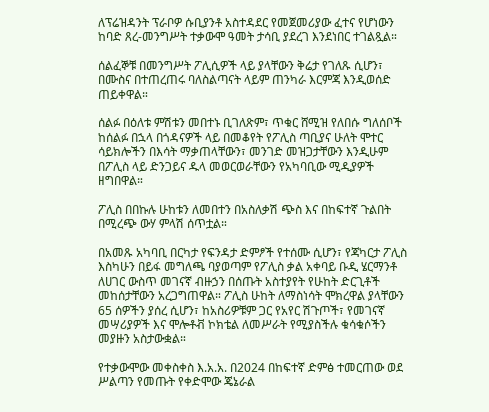ለፕሬዝዳንት ፕራቦዎ ሱቢያንቶ አስተዳደር የመጀመሪያው ፈተና የሆነውን ከባድ ጸረ-መንግሥት ተቃውሞ ዓመት ታሳቢ ያደረገ እንደነበር ተገልጿል።

ሰልፈኞቹ በመንግሥት ፖሊሲዎች ላይ ያላቸውን ቅሬታ የገለጹ ሲሆን፣ በሙስና በተጠረጠሩ ባለስልጣናት ላይም ጠንካራ እርምጃ እንዲወሰድ ጠይቀዋል።

ሰልፉ በዕለቱ ምሽቱን መበተኑ ቢገለጽም፣ ጥቁር ሸሚዝ የለበሱ ግለሰቦች ከሰልፉ በኋላ በጎዳናዎች ላይ በመቆየት የፖሊስ ጣቢያና ሁለት ሞተር ሳይክሎችን በእሳት ማቃጠላቸውን፣ መንገድ መዝጋታቸውን እንዲሁም በፖሊስ ላይ ድንጋይና ዱላ መወርወራቸውን የአካባቢው ሚዲያዎች ዘግበዋል።

ፖሊስ በበኩሉ ሁከቱን ለመበተን በአስለቃሽ ጭስ እና በከፍተኛ ጉልበት በሚረጭ ውሃ ምላሽ ሰጥቷል።

በአመጹ አካባቢ በርካታ የፍንዳታ ድምፆች የተሰሙ ሲሆን፣ የጃካርታ ፖሊስ እስካሁን በይፋ መግለጫ ባያወጣም የፖሊስ ቃል አቀባይ ቡዲ ሄርማንቶ ለሀገር ውስጥ መገናኛ ብዙኃን በሰጡት አስተያየት የሁከት ድርጊቶች መከሰታቸውን አረጋግጠዋል። ፖሊስ ሁከት ለማስነሳት ሞክረዋል ያላቸውን 65 ሰዎችን ያሰረ ሲሆን፣ ከአስሪዎቹም ጋር የአየር ሽጉጦች፣ የመገናኛ መሣሪያዎች እና ሞሎቶቭ ኮክቴል ለመሥራት የሚያስችሉ ቁሳቁሶችን መያዙን አስታውቋል።

የተቃውሞው መቀስቀስ እ.አ.አ. በ2024 በከፍተኛ ድምፅ ተመርጠው ወደ ሥልጣን የመጡት የቀድሞው ጄኔራል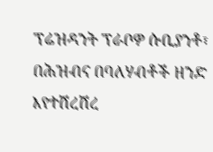ፕሬዝዳንት ፕራቦዎ ሱቢያንቶ፣ በሕዝብና በባለሃብቶች ዘንድ እየተሸረሸረ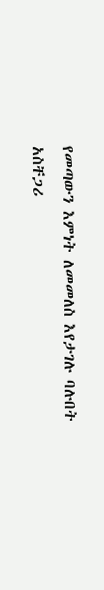የመጣውን እምነት ለመመለስ እየታገሉ ባሉበት አስቸጋሪ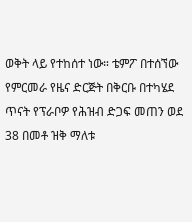ወቅት ላይ የተከሰተ ነው። ቴምፖ በተሰኘው የምርመራ የዜና ድርጅት በቅርቡ በተካሄደ ጥናት የፕራቦዎ የሕዝብ ድጋፍ መጠን ወደ 38 በመቶ ዝቅ ማለቱ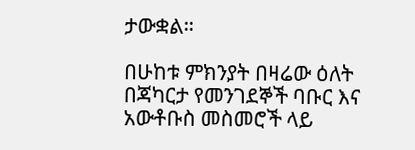ታውቋል።

በሁከቱ ምክንያት በዛሬው ዕለት በጃካርታ የመንገደኞች ባቡር እና አውቶቡስ መስመሮች ላይ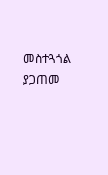መስተጓጎል ያጋጠመ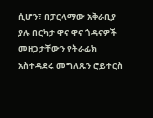ሲሆን፣ በፓርላማው አቅራቢያ ያሉ በርካታ ዋና ዋና ጎዳናዎች መዘጋታቸውን የትራፊክ አስተዳደሩ መግለጹን ሮይተርስ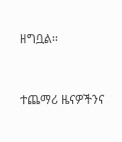ዘግቧል፡፡


ተጨማሪ ዜናዎችንና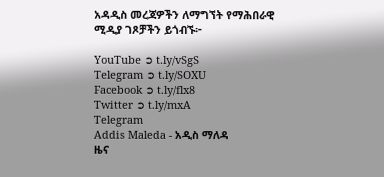አዳዲስ መረጃዎችን ለማግኘት የማሕበራዊ ሚዲያ ገጾቻችን ይጎብኙ፦

YouTube ➲ t.ly/vSgS
Telegram ➲ t.ly/SOXU
Facebook ➲ t.ly/flx8
Twitter ➲ t.ly/mxA
Telegram
Addis Maleda - አዲስ ማለዳ
ዜና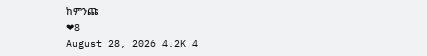ከምንጩ
❤8
August 28, 2026 4.2K 4